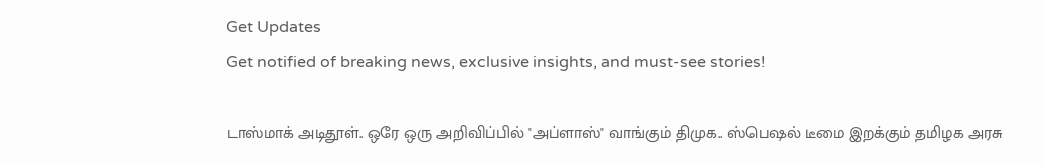Get Updates
Get notified of breaking news, exclusive insights, and must-see stories!

டாஸ்மாக் அடிதூள்.. ஒரே ஒரு அறிவிப்பில் "அப்ளாஸ்" வாங்கும் திமுக.. ஸ்பெஷல் டீமை இறக்கும் தமிழக அரசு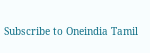Subscribe to Oneindia Tamil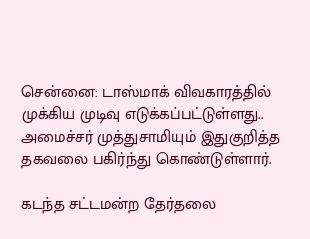சென்னை: டாஸ்மாக் விவகாரத்தில் முக்கிய முடிவு எடுக்கப்பட்டுள்ளது.. அமைச்சர் முத்துசாமியும் இதுகுறித்த தகவலை பகிர்ந்து கொண்டுள்ளார்.

கடந்த சட்டமன்ற தேர்தலை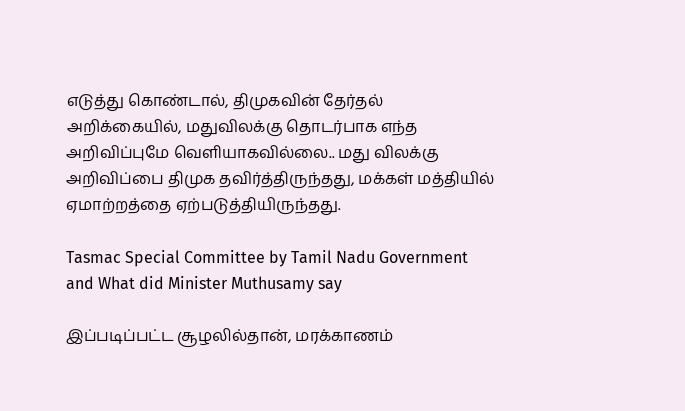எடுத்து கொண்டால், திமுகவின் தேர்தல் அறிக்கையில், மதுவிலக்கு தொடர்பாக எந்த அறிவிப்புமே வெளியாகவில்லை.. மது விலக்கு அறிவிப்பை திமுக தவிர்த்திருந்தது, மக்கள் மத்தியில் ஏமாற்றத்தை ஏற்படுத்தியிருந்தது.

Tasmac Special Committee by Tamil Nadu Government and What did Minister Muthusamy say

இப்படிப்பட்ட சூழலில்தான், மரக்காணம்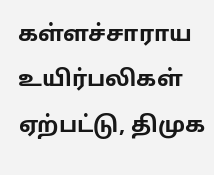கள்ளச்சாராய உயிர்பலிகள் ஏற்பட்டு, திமுக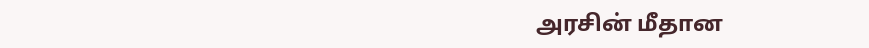அரசின் மீதான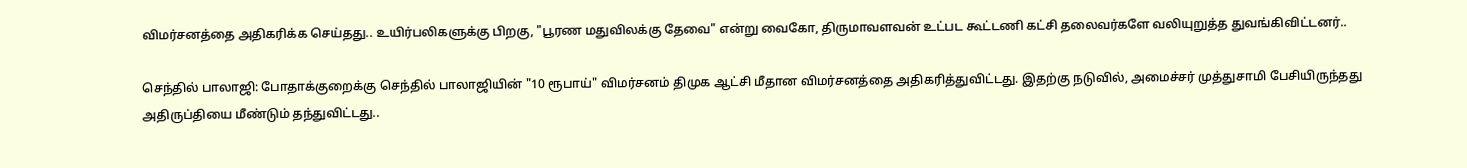விமர்சனத்தை அதிகரிக்க செய்தது.. உயிர்பலிகளுக்கு பிறகு, "பூரண மதுவிலக்கு தேவை" என்று வைகோ, திருமாவளவன் உட்பட கூட்டணி கட்சி தலைவர்களே வலியுறுத்த துவங்கிவிட்டனர்..

செந்தில் பாலாஜி: போதாக்குறைக்கு செந்தில் பாலாஜியின் "10 ரூபாய்" விமர்சனம் திமுக ஆட்சி மீதான விமர்சனத்தை அதிகரித்துவிட்டது. இதற்கு நடுவில், அமைச்சர் முத்துசாமி பேசியிருந்தது அதிருப்தியை மீண்டும் தந்துவிட்டது..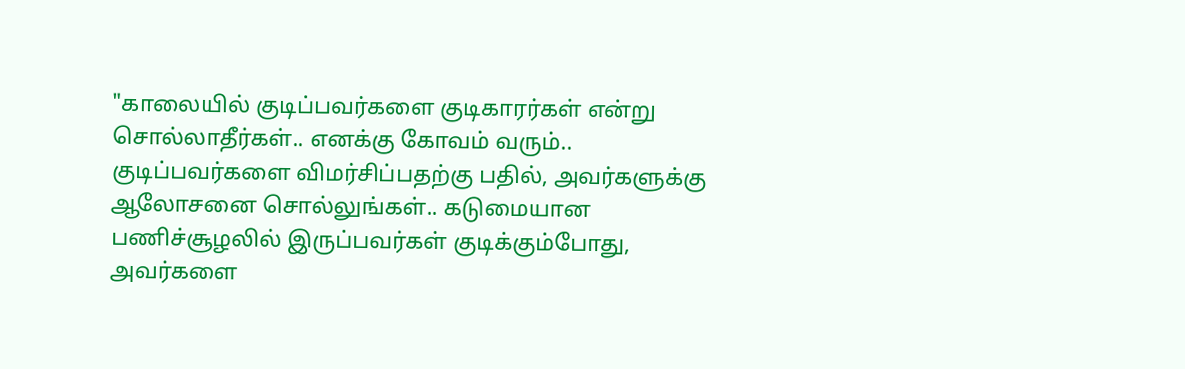"காலையில் குடிப்பவர்களை குடிகாரர்கள் என்று சொல்லாதீர்கள்.. எனக்கு கோவம் வரும்.. குடிப்பவர்களை விமர்சிப்பதற்கு பதில், அவர்களுக்கு ஆலோசனை சொல்லுங்கள்.. கடுமையான பணிச்சூழலில் இருப்பவர்கள் குடிக்கும்போது, அவர்களை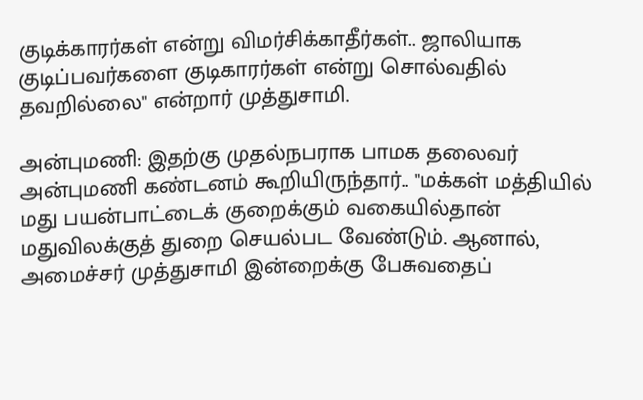குடிக்காரர்கள் என்று விமர்சிக்காதீர்கள்.. ஜாலியாக குடிப்பவர்களை குடிகாரர்கள் என்று சொல்வதில் தவறில்லை" என்றார் முத்துசாமி.

அன்புமணி: இதற்கு முதல்நபராக பாமக தலைவர் அன்புமணி கண்டனம் கூறியிருந்தார்.. "மக்கள் மத்தியில் மது பயன்பாட்டைக் குறைக்கும் வகையில்தான் மதுவிலக்குத் துறை செயல்பட வேண்டும். ஆனால், அமைச்சர் முத்துசாமி இன்றைக்கு பேசுவதைப்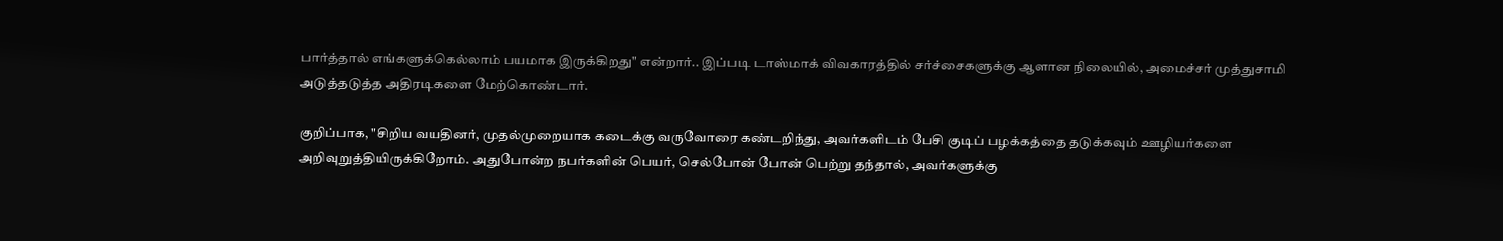பார்த்தால் எங்களுக்கெல்லாம் பயமாக இருக்கிறது" என்றார்.. இப்படி டாஸ்மாக் விவகாரத்தில் சர்ச்சைகளுக்கு ஆளான நிலையில், அமைச்சர் முத்துசாமி அடுத்தடுத்த அதிரடிகளை மேற்கொண்டார்.

குறிப்பாக, "சிறிய வயதினர், முதல்முறையாக கடைக்கு வருவோரை கண்டறிந்து, அவர்களிடம் பேசி குடிப் பழக்கத்தை தடுக்கவும் ஊழியர்களை அறிவுறுத்தியிருக்கிறோம். அதுபோன்ற நபர்களின் பெயர், செல்போன் போன் பெற்று தந்தால், அவர்களுக்கு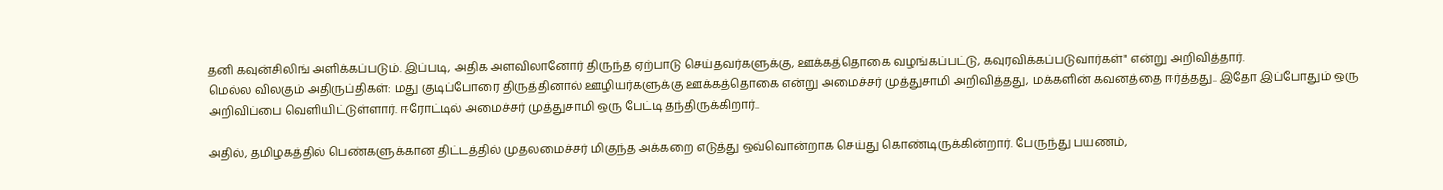தனி கவுன்சிலிங் அளிக்கப்படும். இப்படி, அதிக அளவிலானோர் திருந்த ஏற்பாடு செய்தவர்களுக்கு, ஊக்கத்தொகை வழங்கப்பட்டு, கவுரவிக்கப்படுவார்கள்" என்று அறிவித்தார்.
மெல்ல விலகும் அதிருப்திகள்: மது குடிப்போரை திருத்தினால் ஊழியர்களுக்கு ஊக்கத்தொகை என்று அமைச்சர் முத்துசாமி அறிவித்தது, மக்களின் கவனத்தை ஈர்த்தது.. இதோ இப்போதும் ஒரு அறிவிப்பை வெளியிட்டுள்ளார். ஈரோட்டில் அமைச்சர் முத்துசாமி ஒரு பேட்டி தந்திருக்கிறார்..

அதில், தமிழகத்தில் பெண்களுக்கான திட்டத்தில் முதலமைச்சர் மிகுந்த அக்கறை எடுத்து ஒவ்வொன்றாக செய்து கொண்டிருக்கின்றார். பேருந்து பயணம்,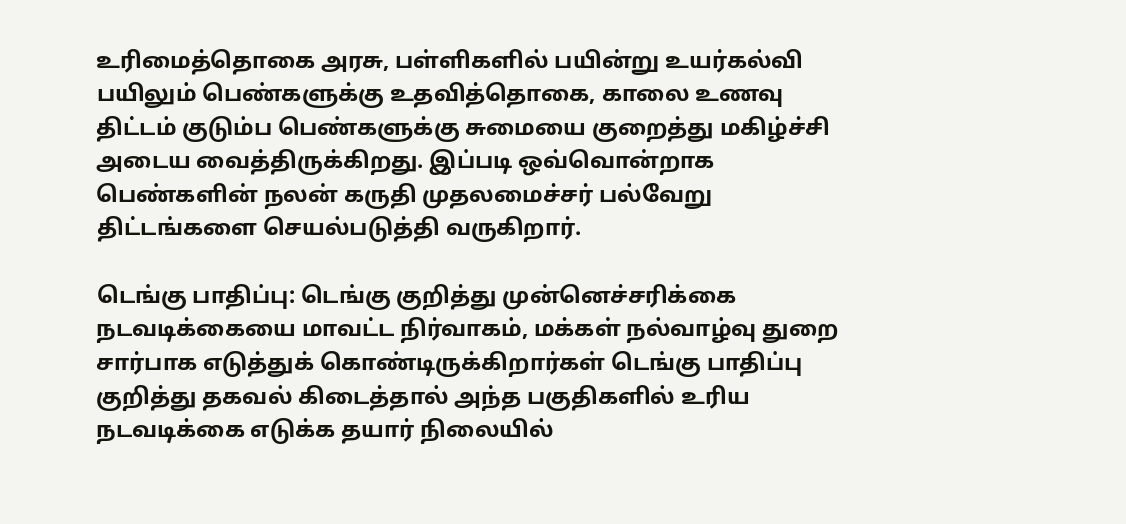உரிமைத்தொகை அரசு, பள்ளிகளில் பயின்று உயர்கல்வி பயிலும் பெண்களுக்கு உதவித்தொகை, காலை உணவு திட்டம் குடும்ப பெண்களுக்கு சுமையை குறைத்து மகிழ்ச்சி அடைய வைத்திருக்கிறது. இப்படி ஒவ்வொன்றாக பெண்களின் நலன் கருதி முதலமைச்சர் பல்வேறு திட்டங்களை செயல்படுத்தி வருகிறார்.

டெங்கு பாதிப்பு: டெங்கு குறித்து முன்னெச்சரிக்கை நடவடிக்கையை மாவட்ட நிர்வாகம், மக்கள் நல்வாழ்வு துறை சார்பாக எடுத்துக் கொண்டிருக்கிறார்கள் டெங்கு பாதிப்பு குறித்து தகவல் கிடைத்தால் அந்த பகுதிகளில் உரிய நடவடிக்கை எடுக்க தயார் நிலையில்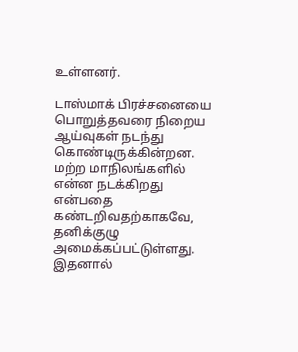உள்ளனர்.

டாஸ்மாக் பிரச்சனையை பொறுத்தவரை நிறைய ஆய்வுகள் நடந்து கொண்டிருக்கின்றன. மற்ற மாநிலங்களில் என்ன நடக்கிறது என்பதை கண்டறிவதற்காகவே, தனிக்குழு அமைக்கப்பட்டுள்ளது. இதனால்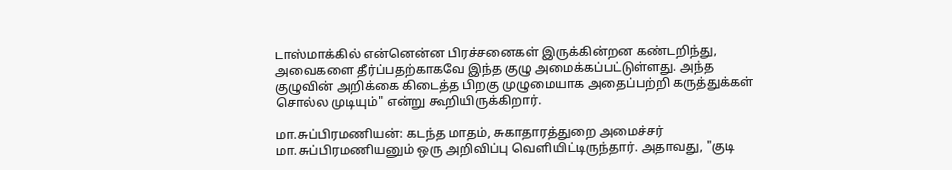டாஸ்மாக்கில் என்னென்ன பிரச்சனைகள் இருக்கின்றன கண்டறிந்து, அவைகளை தீர்ப்பதற்காகவே இந்த குழு அமைக்கப்பட்டுள்ளது. அந்த குழுவின் அறிக்கை கிடைத்த பிறகு முழுமையாக அதைப்பற்றி கருத்துக்கள் சொல்ல முடியும்" என்று கூறியிருக்கிறார்.

மா.சுப்பிரமணியன்: கடந்த மாதம், சுகாதாரத்துறை அமைச்சர் மா.சுப்பிரமணியனும் ஒரு அறிவிப்பு வெளியிட்டிருந்தார். அதாவது, "குடி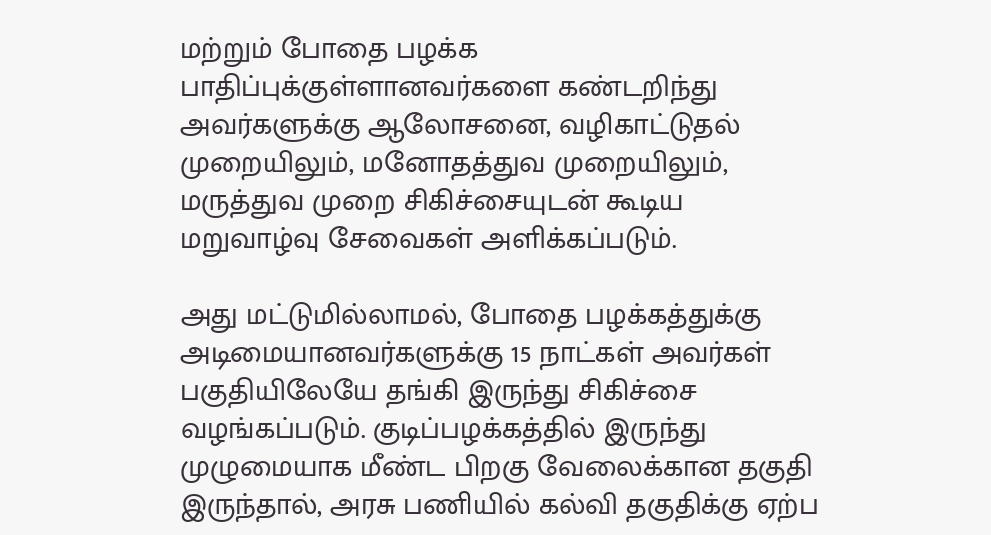மற்றும் போதை பழக்க பாதிப்புக்குள்ளானவர்களை கண்டறிந்து அவர்களுக்கு ஆலோசனை, வழிகாட்டுதல் முறையிலும், மனோதத்துவ முறையிலும், மருத்துவ முறை சிகிச்சையுடன் கூடிய மறுவாழ்வு சேவைகள் அளிக்கப்படும்.

அது மட்டுமில்லாமல், போதை பழக்கத்துக்கு அடிமையானவர்களுக்கு 15 நாட்கள் அவர்கள் பகுதியிலேயே தங்கி இருந்து சிகிச்சை வழங்கப்படும். குடிப்பழக்கத்தில் இருந்து முழுமையாக மீண்ட பிறகு வேலைக்கான தகுதி இருந்தால், அரசு பணியில் கல்வி தகுதிக்கு ஏற்ப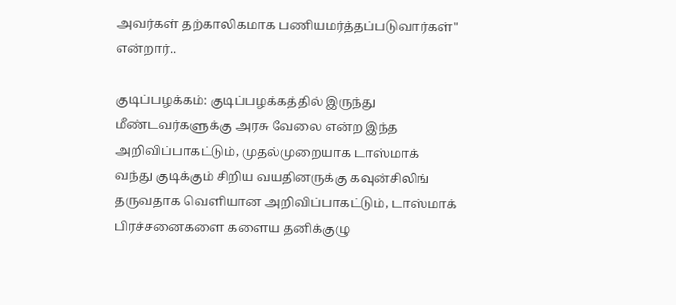அவர்கள் தற்காலிகமாக பணியமர்த்தப்படுவார்கள்" என்றார்..

குடிப்பழக்கம்: குடிப்பழக்கத்தில் இருந்து மீண்டவர்களுக்கு அரசு வேலை என்ற இந்த அறிவிப்பாகட்டும், முதல்முறையாக டாஸ்மாக் வந்து குடிக்கும் சிறிய வயதினருக்கு கவுன்சிலிங் தருவதாக வெளியான அறிவிப்பாகட்டும், டாஸ்மாக் பிரச்சனைகளை களைய தனிக்குழு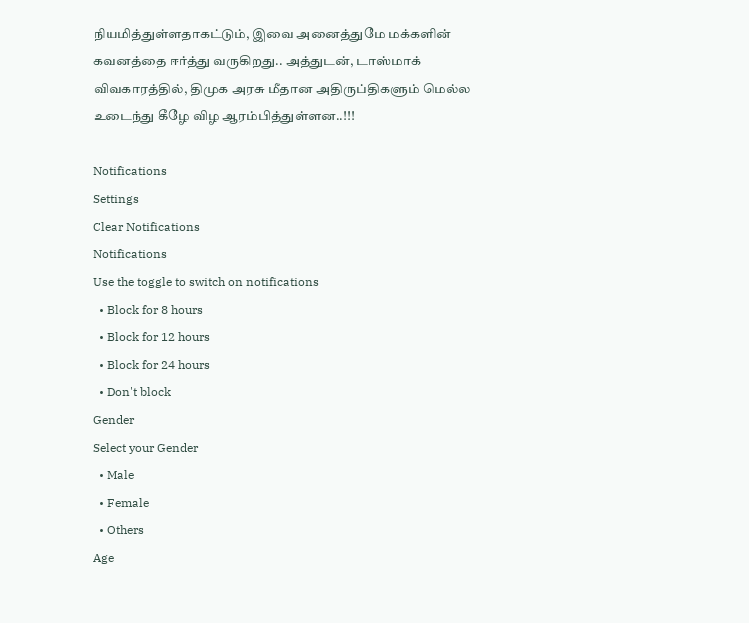நியமித்துள்ளதாகட்டும், இவை அனைத்துமே மக்களின் கவனத்தை ஈர்த்து வருகிறது.. அத்துடன், டாஸ்மாக் விவகாரத்தில், திமுக அரசு மீதான அதிருப்திகளும் மெல்ல உடைந்து கீழே விழ ஆரம்பித்துள்ளன..!!!

Notifications
Settings
Clear Notifications
Notifications
Use the toggle to switch on notifications
  • Block for 8 hours
  • Block for 12 hours
  • Block for 24 hours
  • Don't block
Gender
Select your Gender
  • Male
  • Female
  • Others
Age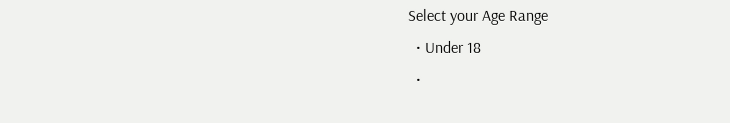Select your Age Range
  • Under 18
  •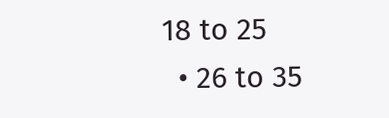18 to 25
  • 26 to 35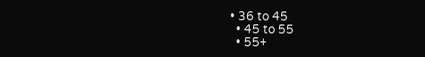• 36 to 45
  • 45 to 55
  • 55+